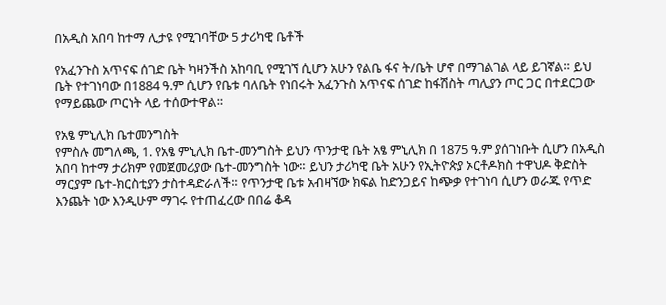በአዲስ አበባ ከተማ ሊታዩ የሚገባቸው 5 ታሪካዊ ቤቶች

የአፈንጉስ አጥናፍ ሰገድ ቤት ካዛንችስ አከባቢ የሚገኘ ሲሆን አሁን የልቤ ፋና ት/ቤት ሆኖ በማገልገል ላይ ይገኛል። ይህ ቤት የተገነባው በ1884 ዓ.ም ሲሆን የቤቱ ባለቤት የነበሩት አፈንጉስ አጥናፍ ሰገድ ከፋሽስት ጣሊያን ጦር ጋር በተደርጋው የማይጨው ጦርነት ላይ ተሰውተዋል።

የአፄ ምኒሊክ ቤተመንግስት
የምስሉ መግለጫ, 1. የአፄ ምኒሊክ ቤተ-መንግስት ይህን ጥንታዊ ቤት አፄ ምኒሊክ በ 1875 ዓ.ም ያሰገነቡት ሲሆን በአዲስ አበባ ከተማ ታሪክም የመጀመሪያው ቤተ-መንግስት ነው። ይህን ታሪካዊ ቤት አሁን የኢትዮጵያ ኦርቶዶክስ ተዋህዶ ቅድስት ማርያም ቤተ-ክርስቲያን ታስተዳድራለች። የጥንታዊ ቤቱ አብዛኘው ክፍል ከድንጋይና ከጭቃ የተገነባ ሲሆን ወራጁ የጥድ እንጨት ነው እንዲሁም ማገሩ የተጠፈረው በበሬ ቆዳ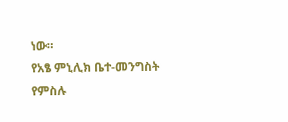ነው።
የአፄ ምኒሊክ ቤተ-መንግስት
የምስሉ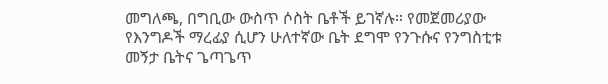መግለጫ, በግቢው ውስጥ ሶስት ቤቶች ይገኛሉ። የመጀመሪያው የእንግዶች ማረፊያ ሲሆን ሁለተኛው ቤት ደግሞ የንጉሱና የንግስቲቱ መኝታ ቤትና ጌጣጌጥ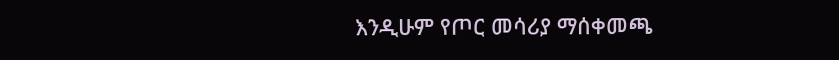እንዲሁም የጦር መሳሪያ ማሰቀመጫ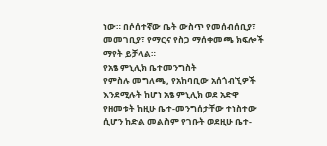ነው። በሶሰተኛው ቤት ውስጥ የመሰብሰቢያ፣ መመገቢያ፣ የማርና የስጋ ማሰቀመጫ ክፍሎች ማየት ይቻላል።
የአፄ ምኒሊክ ቤተመንግስት
የምስሉ መግለጫ, የአከባቢው አሰጎብኚዎች እንደሚሉት ከሆነ አፄ ምኒሊክ ወደ አድዋ የዘመቱት ከዚሁ ቤተ-መንግሰታቸው ተነስተው ሲሆን ከድል መልስም የገቡት ወደዚሁ ቤተ-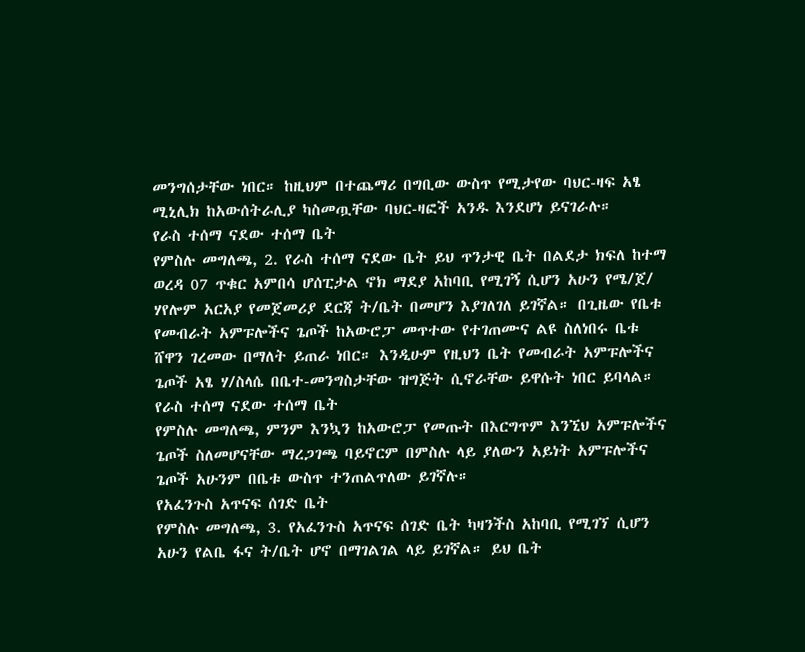መንግሰታቸው ነበር። ከዚህም በተጨማሪ በግቢው ውስጥ የሚታየው ባህር-ዛፍ አፄ ሚኒሊክ ከአውሰትራሊያ ካስመጧቸው ባህር-ዛፎች አንዱ እንደሆነ ይናገራሉ።
የራስ ተሰማ ናደው ተሰማ ቤት
የምስሉ መግለጫ, 2. የራስ ተሰማ ናደው ቤት ይህ ጥንታዊ ቤት በልደታ ክፍለ ከተማ ወረዳ 07 ጥቁር አምበሳ ሆሰፒታል ኖክ ማደያ አከባቢ የሚገኝ ሲሆን አሁን የሜ/ጀ/ ሃየሎም አርአያ የመጀመሪያ ደርጃ ት/ቤት በመሆን እያገለገለ ይገኛል። በጊዜው የቤቱ የመብራት አምፑሎችና ጌጦች ከአውሮፓ መጥተው የተገጠሙና ልዩ ስለነበሩ ቤቱ ሸዋን ገረመው በማለት ይጠራ ነበር። እንዲሁም የዚህን ቤት የመብራት አምፑሎችና ጌጦች አፄ ሃ/ስላሴ በቤተ-መንግስታቸው ዝግጅት ሲኖራቸው ይዋሱት ነበር ይባላል።
የራስ ተሰማ ናደው ተሰማ ቤት
የምስሉ መግለጫ, ምንም እንኳን ከአውሮፓ የመጡት በእርግጥም እንኚህ አምፑሎችና ጌጦች ስለመሆናቸው ማረጋገጫ ባይኖርም በምስሉ ላይ ያለውን አይነት አምፑሎችና ጌጦች አሁንም በቤቱ ውስጥ ተንጠልጥለው ይገኛሉ።
የአፈንጉስ አጥናፍ ሰገድ ቤት
የምስሉ መግለጫ, 3. የአፈንጉስ አጥናፍ ሰገድ ቤት ካዛንችስ አከባቢ የሚገኘ ሲሆን አሁን የልቤ ፋና ት/ቤት ሆኖ በማገልገል ላይ ይገኛል። ይህ ቤት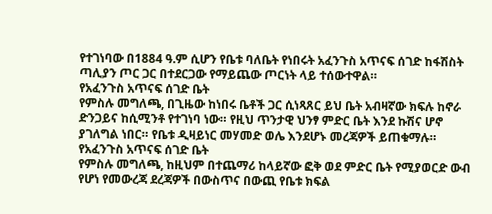የተገነባው በ1884 ዓ.ም ሲሆን የቤቱ ባለቤት የነበሩት አፈንጉስ አጥናፍ ሰገድ ከፋሽስት ጣሊያን ጦር ጋር በተደርጋው የማይጨው ጦርነት ላይ ተሰውተዋል።
የአፈንጉስ አጥናፍ ሰገድ ቤት
የምስሉ መግለጫ, በጊዜው ከነበሩ ቤቶች ጋር ሲነጻጸር ይህ ቤት አብዛኛው ክፍሉ ከኖራ ድንጋይና ከሲሚንቶ የተገነባ ነው። የዚህ ጥንታዊ ህንፃ ምድር ቤት እንደ ኩሽና ሆኖ ያገለግል ነበር። የቤቱ ዲዛይነር መሃመድ ወሌ እንደሆኑ መረጃዎች ይጠቁማሉ።
የአፈንጉስ አጥናፍ ሰገድ ቤት
የምስሉ መግለጫ, ከዚህም በተጨማሪ ከላይኛው ፎቅ ወደ ምድር ቤት የሚያወርድ ውብ የሆነ የመውረጃ ደረጃዎች በውስጥና በውጪ የቤቱ ክፍል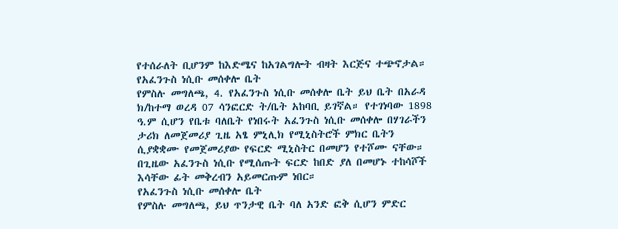የተሰራለት ቢሆንም ከእድሜና ከአገልግሎት ብዛት እርጅና ተጭኖታል።
የአፈንጉስ ነሲቡ መሰቀሎ ቤት
የምስሉ መግለጫ, 4. የአፈንጉስ ነሲቡ መሰቀሎ ቤት ይህ ቤት በአራዳ ክ/ከተማ ወረዳ 07 ሳንፎርድ ት/ቤት አከባቢ ይገኛል። የተገነባው 1898 ዓ.ም ሲሆን የቤቱ ባለቤት የነበሩት አፈንጉስ ነሲቡ መሰቀሎ በሃገራችን ታሪክ ለመጀመሪያ ጊዜ አፄ ምኒሊክ የሚኒስትሮች ምክር ቤትን ሲያቋቋሙ የመጀመሪያው የፍርድ ሚኒስትር በመሆን የተሾሙ ናቸው። በጊዜው አፈንጉስ ነሲቡ የሚሰጡት ፍርድ ከበድ ያለ በመሆኑ ተከሳሾች እሳቸው ፊት መቅረብን አይመርጡም ነበር።
የአፈንጉስ ነሲቡ መሰቀሎ ቤት
የምስሉ መግለጫ, ይህ ጥንታዊ ቤት ባለ አንድ ፎቅ ሲሆን ምድር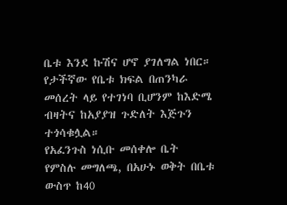ቤቱ እንደ ኩሽና ሆኖ ያገለግል ነበር። የታችኛው የቤቱ ክፍል በጠንካራ መሰረት ላይ የተገነባ ቢሆንም ከእድሜ ብዛትና ከአያያዝ ጉድለት እጅጉን ተጎሳቁሏል።
የአፈንጉስ ነሲቡ መሰቀሎ ቤት
የምስሉ መግለጫ, በአሁኑ ወቅት በቤቱ ውስጥ ከ40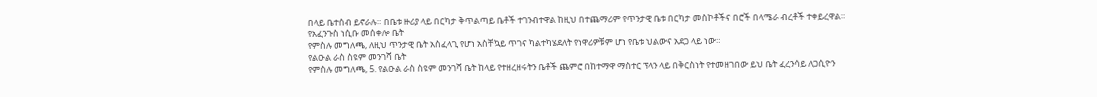በላይ ቤተሰብ ይኖራሉ። በቤቱ ዙሪያ ላይ በርካታ ቅጥልጣይ ቤቶች ተገንብተዋል ከዚህ በተጨማሪም የጥንታዊ ቤቱ በርካታ መስኮቶችና በሮች በላሜራ ብረቶች ተቀይረዋል።
የአፈንጉስ ነሲቡ መሰቀሎ ቤት
የምስሉ መግለጫ, ለዚህ ጥንታዊ ቤት አስፈላጊ የሆነ አስቸኳይ ጥገና ካልተካሄደለት የነዋሪዎቹም ሆነ የቤቱ ህልውና አደጋ ላይ ነው።
የልዑል ራስ ስዩም መንገሻ ቤት
የምስሉ መግለጫ, 5. የልዑል ራስ ስዩም መንገሻ ቤት ከላይ የተዘረዘሩትን ቤቶች ጨምሮ በከተማዋ ማስተር ፕላን ላይ በቅርስነት የተመዘገበው ይህ ቤት ፈረንሳይ ለጋሲዮን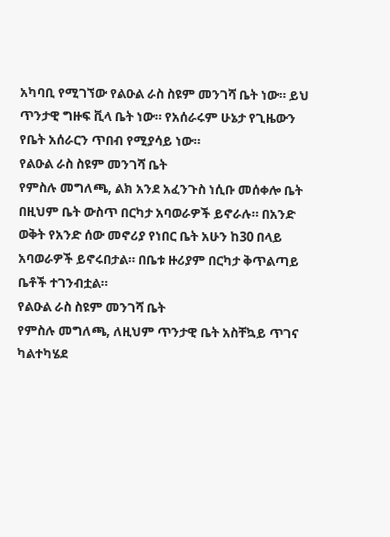አካባቢ የሚገኘው የልዑል ራስ ስዩም መንገሻ ቤት ነው። ይህ ጥንታዊ ግዙፍ ቪላ ቤት ነው። የአሰራሩም ሁኔታ የጊዜውን የቤት አሰራርን ጥበብ የሚያሳይ ነው።
የልዑል ራስ ስዩም መንገሻ ቤት
የምስሉ መግለጫ, ልክ አንደ አፈንጉስ ነሲቡ መሰቀሎ ቤት በዚህም ቤት ውስጥ በርካታ አባወራዎች ይኖራሉ። በአንድ ወቅት የአንድ ሰው መኖሪያ የነበር ቤት አሁን ከ30 በላይ አባወራዎች ይኖሩበታል። በቤቱ ዙሪያም በርካታ ቅጥልጣይ ቤቶች ተገንብቷል።
የልዑል ራስ ስዩም መንገሻ ቤት
የምስሉ መግለጫ, ለዚህም ጥንታዊ ቤት አስቸኳይ ጥገና ካልተካሄደ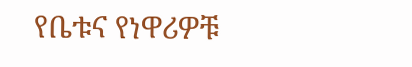የቤቱና የነዋሪዎቹ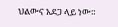ህልውና አደጋ ላይ ነው።